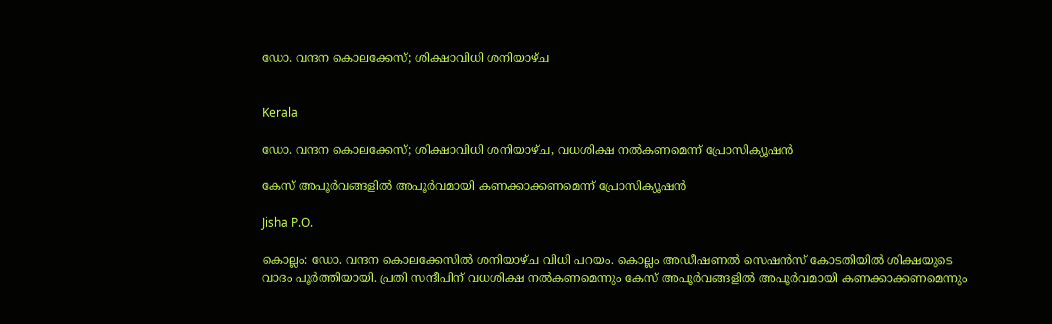ഡോ. വന്ദന കൊലക്കേസ്; ശിക്ഷാവിധി ശനിയാഴ്ച


Kerala

ഡോ. വന്ദന കൊലക്കേസ്; ശിക്ഷാവിധി ശനിയാഴ്ച, വധശിക്ഷ നൽകണമെന്ന് പ്രോസിക്യൂഷൻ

കേസ് അപൂർവങ്ങളിൽ അപൂർവമായി കണക്കാക്കണമെന്ന് പ്രോസിക്യൂഷൻ

Jisha P.O.

കൊല്ലം: ഡോ. വന്ദന കൊലക്കേസിൽ ശനിയാഴ്ച വിധി പറയം. കൊല്ലം അഡീഷണൽ സെഷൻസ് കോടതിയിൽ ശിക്ഷയുടെ വാദം പൂർത്തിയായി. പ്രതി സന്ദീപിന് വധശിക്ഷ നൽകണമെന്നും കേസ് അപൂർവങ്ങളിൽ അപൂർവമായി കണക്കാക്കണമെന്നും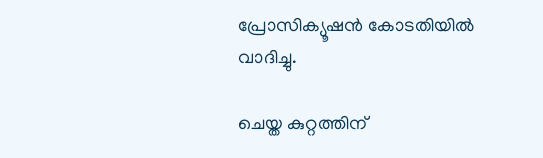പ്രോസിക്യൂഷൻ കോടതിയിൽ വാദിച്ചു.

ചെയ്ത കുറ്റത്തിന്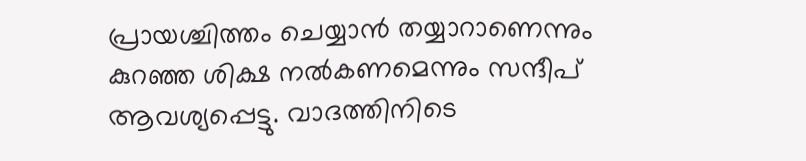പ്രായശ്ചിത്തം ചെയ്യാൻ തയ്യാറാണെന്നും കുറഞ്ഞ ശിക്ഷ നൽകണമെന്നും സന്ദീപ് ആവശ്യപ്പെട്ടു. വാദത്തിനിടെ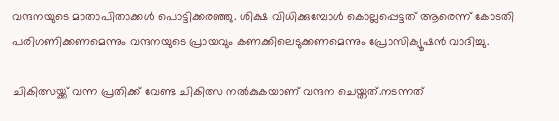വന്ദനയുടെ മാതാപിതാക്കൾ പൊട്ടിക്കരഞ്ഞു. ശിക്ഷ വിധിക്കുമ്പോൾ കൊല്ലപ്പെട്ടത് ആരെന്ന് കോടതി പരിഗണിക്കണമെന്നും വന്ദനയുടെ പ്രായവും കണക്കിലെടുക്കണമെന്നും പ്രോസിക്യൂഷൻ വാദിച്ചു.

ചികിത്സയ്ക്ക് വന്ന പ്രതിക്ക് വേണ്ട ചികിത്സ നൽകുകയാണ് വന്ദന ചെയ്തത്.നടന്നത്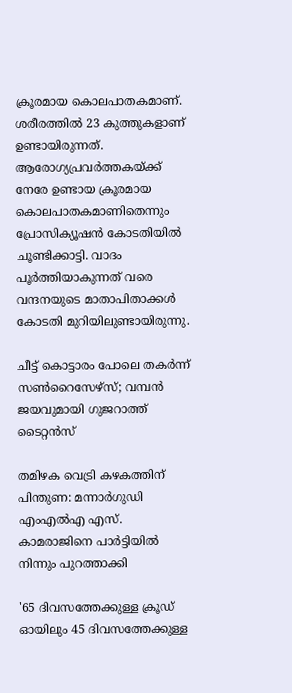ക്രൂരമായ കൊലപാതകമാണ്. ശരീരത്തിൽ 23 കുത്തുകളാണ് ഉണ്ടായിരുന്നത്. ആരോഗ്യപ്രവർത്തകയ്ക്ക് നേരേ ഉണ്ടായ ക്രൂരമായ കൊലപാതകമാണിതെന്നും പ്രോസിക്യൂഷൻ കോടതിയിൽ ചൂണ്ടിക്കാട്ടി. വാദം പൂർത്തിയാകുന്നത് വരെ വന്ദനയുടെ മാതാപിതാക്കൾ കോടതി മുറിയിലുണ്ടായിരുന്നു.

ചീട്ട് കൊട്ടാരം പോലെ തകർന്ന് സൺറൈസേഴ്‌സ്; വമ്പൻ ജയവുമായി ഗുജറാത്ത് ടൈറ്റൻസ്

തമിഴക വെട്രി കഴകത്തിന് പിന്തുണ: മന്നാർഗുഡി എംഎൽഎ എസ്. കാമരാജിനെ പാർട്ടിയിൽ നിന്നും പുറത്താക്കി

'65 ദിവസത്തേക്കുള്ള ക്രൂഡ് ഓയിലും 45 ദിവസത്തേക്കുള്ള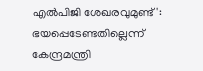എൽപിജി ശേഖരവുമുണ്ട്': ഭയപ്പെടേണ്ടതില്ലെന്ന് കേന്ദ്രമന്ത്രി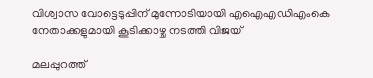വിശ്വാസ വോട്ടെടുപ്പിന് മുന്നോടിയായി എഐഎഡിഎംകെ നേതാക്കളുമായി കൂടിക്കാഴ്ച നടത്തി വിജയ്

മലപ്പുറത്ത്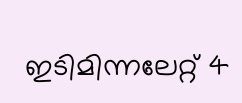ഇടിമിന്നലേറ്റ് 4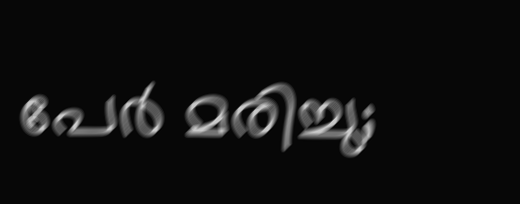പേർ മരിച്ചു;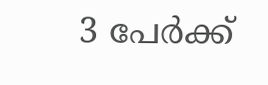3 പേർക്ക്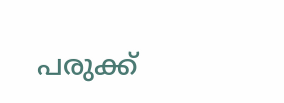പരുക്ക്